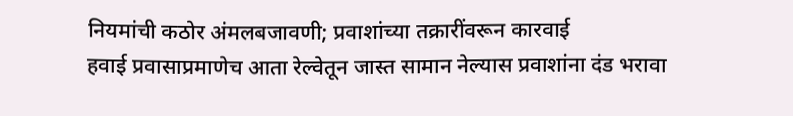नियमांची कठोर अंमलबजावणी; प्रवाशांच्या तक्रारींवरून कारवाई
हवाई प्रवासाप्रमाणेच आता रेल्वेतून जास्त सामान नेल्यास प्रवाशांना दंड भरावा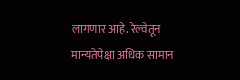लागणार आहे. रेल्वेतून मान्यतेपेक्षा अधिक सामान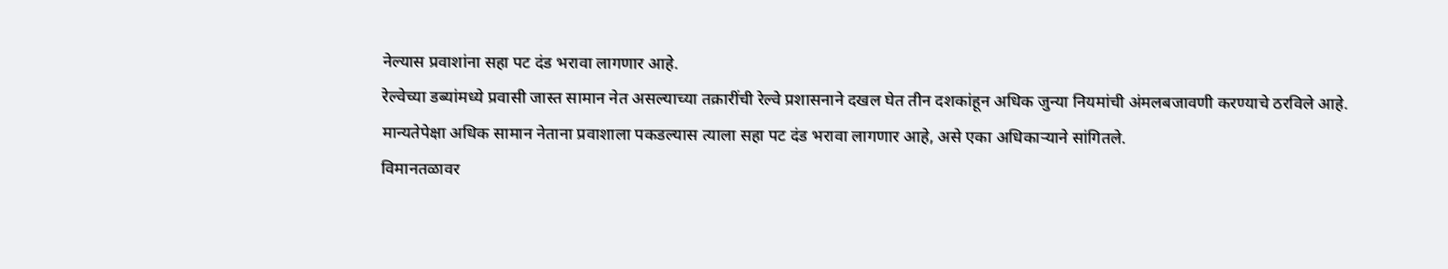नेल्यास प्रवाशांना सहा पट दंड भरावा लागणार आहे.
रेल्वेच्या डब्यांमध्ये प्रवासी जास्त सामान नेत असल्याच्या तक्रारींची रेल्वे प्रशासनाने दखल घेत तीन दशकांहून अधिक जुन्या नियमांची अंमलबजावणी करण्याचे ठरविले आहे. मान्यतेपेक्षा अधिक सामान नेताना प्रवाशाला पकडल्यास त्याला सहा पट दंड भरावा लागणार आहे, असे एका अधिकाऱ्याने सांगितले.
विमानतळावर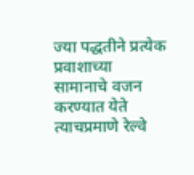ज्या पद्धतीने प्रत्येक प्रवाशाच्या सामानाचे वजन करण्यात येते त्याचप्रमाणे रेल्वे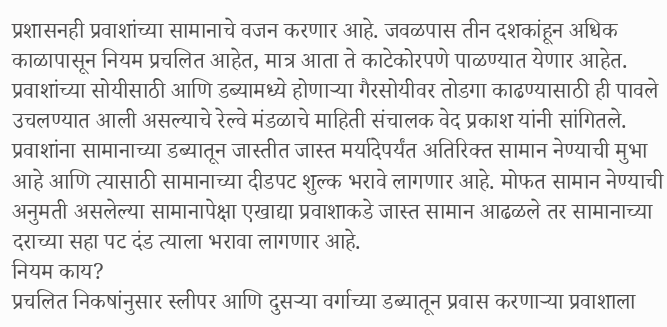प्रशासनही प्रवाशांच्या सामानाचे वजन करणार आहे. जवळपास तीन दशकांहून अधिक काळापासून नियम प्रचलित आहेत, मात्र आता ते काटेकोरपणे पाळण्यात येणार आहेत. प्रवाशांच्या सोयीसाठी आणि डब्यामध्ये होणाऱ्या गैरसोयीवर तोडगा काढण्यासाठी ही पावले उचलण्यात आली असल्याचे रेल्वे मंडळाचे माहिती संचालक वेद प्रकाश यांनी सांगितले.
प्रवाशांना सामानाच्या डब्यातून जास्तीत जास्त मर्यादेपर्यंत अतिरिक्त सामान नेण्याची मुभा आहे आणि त्यासाठी सामानाच्या दीडपट शुल्क भरावे लागणार आहे. मोफत सामान नेण्याची अनुमती असलेल्या सामानापेक्षा एखाद्या प्रवाशाकडे जास्त सामान आढळले तर सामानाच्या दराच्या सहा पट दंड त्याला भरावा लागणार आहे.
नियम काय?
प्रचलित निकषांनुसार स्लीपर आणि दुसऱ्या वर्गाच्या डब्यातून प्रवास करणाऱ्या प्रवाशाला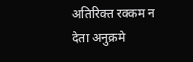अतिरिक्त रक्कम न देता अनुक्रमे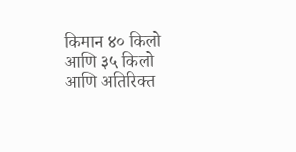किमान ४० किलो आणि ३५ किलो आणि अतिरिक्त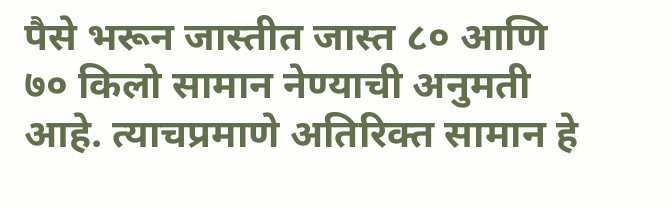पैसे भरून जास्तीत जास्त ८० आणि ७० किलो सामान नेण्याची अनुमती आहे. त्याचप्रमाणे अतिरिक्त सामान हे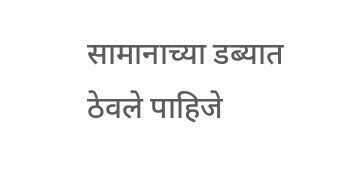सामानाच्या डब्यात ठेवले पाहिजे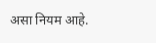असा नियम आहे.